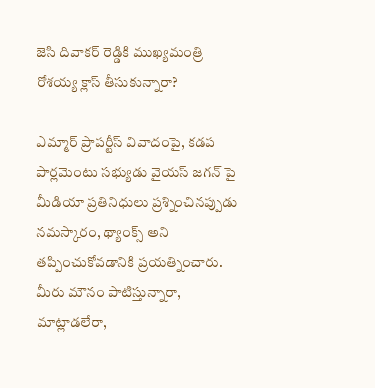జెసి దివాకర్ రెడ్డికి ముఖ్యమంత్రి రోశయ్య క్లాస్ తీసుకున్నారా?

ఎమ్మార్ ప్రాపర్టీస్ వివాదంపై, కడప పార్లమెంటు సభ్యుడు వైయస్ జగన్ పై మీడియా ప్రతినిధులు ప్రశ్నించినప్పుడు నమస్కారం, థ్యాంక్స్ అని తప్పించుకోవడానికి ప్రయత్నించారు. మీరు మౌనం పాటిస్తున్నారా, మాట్లాడలేరా,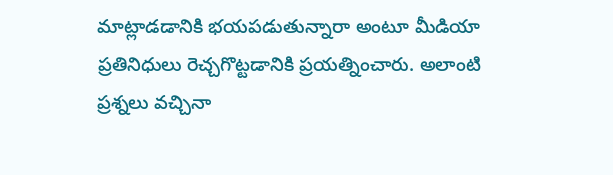మాట్లాడడానికి భయపడుతున్నారా అంటూ మీడియా ప్రతినిధులు రెచ్చగొట్టడానికి ప్రయత్నించారు. అలాంటి ప్రశ్నలు వచ్చినా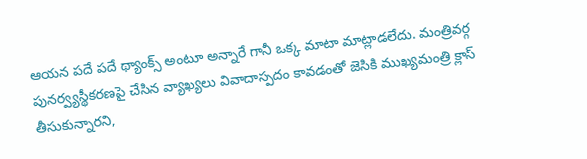ఆయన పదే పదే థ్యాంక్స్ అంటూ అన్నారే గానీ ఒక్క మాటా మాట్లాడలేదు. మంత్రివర్గ పునర్వ్యస్థీకరణపై చేసిన వ్యాఖ్యలు వివాదాస్పదం కావడంతో జెసికి ముఖ్యమంత్రి క్లాస్ తీసుకున్నారని,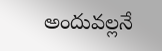అందువల్లనే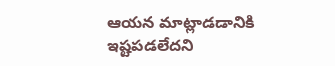ఆయన మాట్లాడడానికి ఇష్టపడలేదని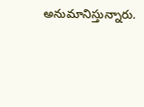అనుమానిస్తున్నారు.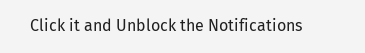Click it and Unblock the Notifications